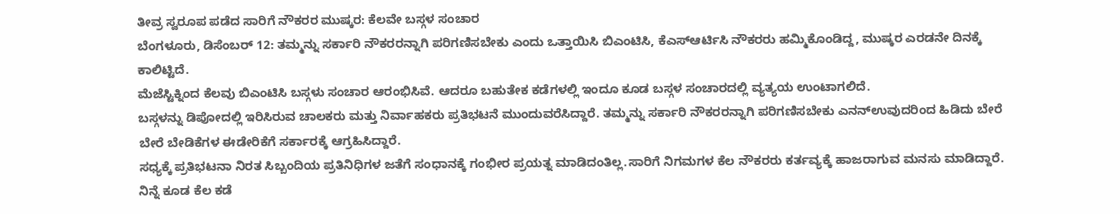ತೀವ್ರ ಸ್ವರೂಪ ಪಡೆದ ಸಾರಿಗೆ ನೌಕರರ ಮುಷ್ಕರ: ಕೆಲವೇ ಬಸ್ಗಳ ಸಂಚಾರ
ಬೆಂಗಳೂರು, ಡಿಸೆಂಬರ್ 12: ತಮ್ಮನ್ನು ಸರ್ಕಾರಿ ನೌಕರರನ್ನಾಗಿ ಪರಿಗಣಿಸಬೇಕು ಎಂದು ಒತ್ತಾಯಿಸಿ ಬಿಎಂಟಿಸಿ, ಕೆಎಸ್ಆರ್ಟಿಸಿ ನೌಕರರು ಹಮ್ಮಿಕೊಂಡಿದ್ದ, ಮುಷ್ಕರ ಎರಡನೇ ದಿನಕ್ಕೆ ಕಾಲಿಟ್ಟಿದೆ.
ಮೆಜೆಸ್ಟಿಕ್ನಿಂದ ಕೆಲವು ಬಿಎಂಟಿಸಿ ಬಸ್ಗಳು ಸಂಚಾರ ಆರಂಭಿಸಿವೆ. ಆದರೂ ಬಹುತೇಕ ಕಡೆಗಳಲ್ಲಿ ಇಂದೂ ಕೂಡ ಬಸ್ಗಳ ಸಂಚಾರದಲ್ಲಿ ವ್ಯತ್ಯಯ ಉಂಟಾಗಲಿದೆ.
ಬಸ್ಗಳನ್ನು ಡಿಪೋದಲ್ಲಿ ಇರಿಸಿರುವ ಚಾಲಕರು ಮತ್ತು ನಿರ್ವಾಹಕರು ಪ್ರತಿಭಟನೆ ಮುಂದುವರೆಸಿದ್ದಾರೆ. ತಮ್ಮನ್ನು ಸರ್ಕಾರಿ ನೌಕರರನ್ನಾಗಿ ಪರಿಗಣಿಸಬೇಕು ಎನನ್ಉವುದರಿಂದ ಹಿಡಿದು ಬೇರೆ ಬೇರೆ ಬೇಡಿಕೆಗಳ ಈಡೇರಿಕೆಗೆ ಸರ್ಕಾರಕ್ಕೆ ಆಗ್ರಹಿಸಿದ್ದಾರೆ.
ಸಧ್ಯಕ್ಕೆ ಪ್ರತಿಭಟನಾ ನಿರತ ಸಿಬ್ಬಂದಿಯ ಪ್ರತಿನಿಧಿಗಳ ಜತೆಗೆ ಸಂಧಾನಕ್ಕೆ ಗಂಭೀರ ಪ್ರಯತ್ನ ಮಾಡಿದಂತಿಲ್ಲ.ಸಾರಿಗೆ ನಿಗಮಗಳ ಕೆಲ ನೌಕರರು ಕರ್ತವ್ಯಕ್ಕೆ ಹಾಜರಾಗುವ ಮನಸು ಮಾಡಿದ್ದಾರೆ. ನಿನ್ನೆ ಕೂಡ ಕೆಲ ಕಡೆ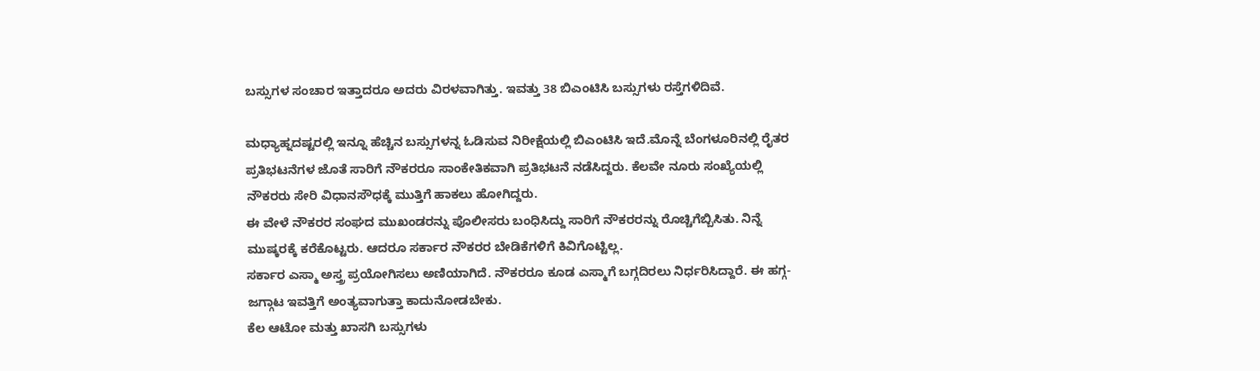ಬಸ್ಸುಗಳ ಸಂಚಾರ ಇತ್ತಾದರೂ ಅದರು ವಿರಳವಾಗಿತ್ತು. ಇವತ್ತು 38 ಬಿಎಂಟಿಸಿ ಬಸ್ಸುಗಳು ರಸ್ತೆಗಳಿದಿವೆ.

ಮಧ್ಯಾಹ್ನದಷ್ಟರಲ್ಲಿ ಇನ್ನೂ ಹೆಚ್ಚಿನ ಬಸ್ಸುಗಳನ್ನ ಓಡಿಸುವ ನಿರೀಕ್ಷೆಯಲ್ಲಿ ಬಿಎಂಟಿಸಿ ಇದೆ.ಮೊನ್ನೆ ಬೆಂಗಳೂರಿನಲ್ಲಿ ರೈತರ ಪ್ರತಿಭಟನೆಗಳ ಜೊತೆ ಸಾರಿಗೆ ನೌಕರರೂ ಸಾಂಕೇತಿಕವಾಗಿ ಪ್ರತಿಭಟನೆ ನಡೆಸಿದ್ದರು. ಕೆಲವೇ ನೂರು ಸಂಖ್ಯೆಯಲ್ಲಿ ನೌಕರರು ಸೇರಿ ವಿಧಾನಸೌಧಕ್ಕೆ ಮುತ್ತಿಗೆ ಹಾಕಲು ಹೋಗಿದ್ದರು.
ಈ ವೇಳೆ ನೌಕರರ ಸಂಘದ ಮುಖಂಡರನ್ನು ಪೊಲೀಸರು ಬಂಧಿಸಿದ್ದು ಸಾರಿಗೆ ನೌಕರರನ್ನು ರೊಚ್ಚಿಗೆಬ್ಬಿಸಿತು. ನಿನ್ನೆ ಮುಷ್ಕರಕ್ಕೆ ಕರೆಕೊಟ್ಟರು. ಆದರೂ ಸರ್ಕಾರ ನೌಕರರ ಬೇಡಿಕೆಗಳಿಗೆ ಕಿವಿಗೊಟ್ಟಿಲ್ಲ.
ಸರ್ಕಾರ ಎಸ್ಮಾ ಅಸ್ತ್ರ ಪ್ರಯೋಗಿಸಲು ಅಣಿಯಾಗಿದೆ. ನೌಕರರೂ ಕೂಡ ಎಸ್ಮಾಗೆ ಬಗ್ಗದಿರಲು ನಿರ್ಧರಿಸಿದ್ದಾರೆ. ಈ ಹಗ್ಗ-ಜಗ್ಗಾಟ ಇವತ್ತಿಗೆ ಅಂತ್ಯವಾಗುತ್ತಾ ಕಾದುನೋಡಬೇಕು.
ಕೆಲ ಆಟೋ ಮತ್ತು ಖಾಸಗಿ ಬಸ್ಸುಗಳು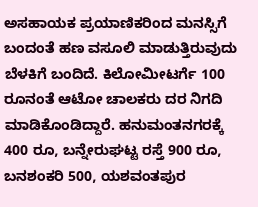ಅಸಹಾಯಕ ಪ್ರಯಾಣಿಕರಿಂದ ಮನಸ್ಸಿಗೆ ಬಂದಂತೆ ಹಣ ವಸೂಲಿ ಮಾಡುತ್ತಿರುವುದು ಬೆಳಕಿಗೆ ಬಂದಿದೆ. ಕಿಲೋಮೀಟರ್ಗೆ 100 ರೂನಂತೆ ಆಟೋ ಚಾಲಕರು ದರ ನಿಗದಿ ಮಾಡಿಕೊಂಡಿದ್ದಾರೆ. ಹನುಮಂತನಗರಕ್ಕೆ 400 ರೂ, ಬನ್ನೇರುಘಟ್ಟ ರಸ್ತೆ 900 ರೂ, ಬನಶಂಕರಿ 500, ಯಶವಂತಪುರ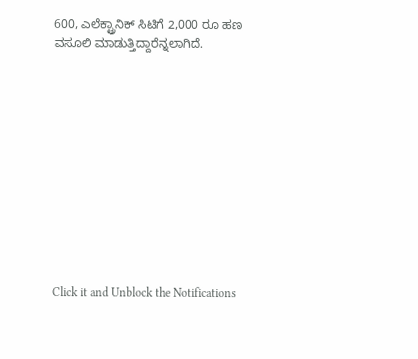600, ಎಲೆಕ್ಟ್ರಾನಿಕ್ ಸಿಟಿಗೆ 2,000 ರೂ ಹಣ ವಸೂಲಿ ಮಾಡುತ್ತಿದ್ದಾರೆನ್ನಲಾಗಿದೆ.












Click it and Unblock the Notifications